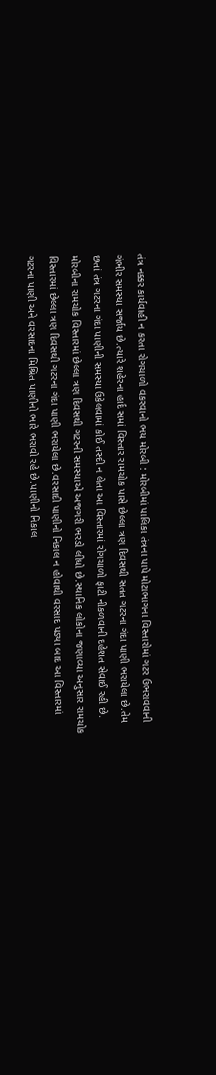તંત્ર નક્કર કાર્યવાહી ન કરતા રોગચાળો વકરવાનો ભય મોરબી : મોરબીમાં પાલિકા તંત્રના પાપે મોટાભાગના વિસ્તારોમાં ગટર ઉભરાવવાની ગંભીર સમસ્યા સર્જાય છે.ત્યારે શહેરના હાર્દ સમાં વિસ્તાર રામચોક પાસે છેલ્લા ત્રણ દિવસથી સતત ગટરના ગંદા પાણી ભરાયેલા છે.તેમ છતાં તંત્ર ગટરના ગંદા પાણીની સમસ્યા ઉકેલવામાં કોઈ તસ્દી ન લેતા આ વિસ્તારમાં રોગચાળો ફાટી નીકળવાની દહેશત સેવાઈ રહી છે. મોરબીના રામચોક વિસ્તારમાં છેલ્લા ત્રણ દિવસથી ગટરની સમસ્યાએ અજગરી ભરડો લીધો છે.સ્થાનિક લોકોના જણાવ્યા અનુસાર રામચોક વિસ્તારમાં છેલ્લા ત્રણ દિવસથી ગટરના ગંદા પાણી ભરાયેલા છે.વરસાદી પાણીનો નિકાલ ન હોવાથી વરસાદ પડ્યા બાદ આ વિસ્તારમાં ગટરના પાણી અને વરસાદના મિશ્રિત પાણીનો ભારે ભરાવો રહે છે.પાણીનો નિકાલ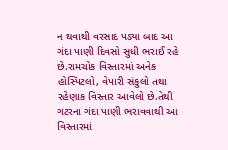ન થવાથી વરસાદ પડ્યા બાદ આ ગંદા પાણી દિવસો સુધી ભરાઈ રહે છે.રામચોક વિસ્તારમાં અનેક હોસ્પિટલો, વેપારી સંકુલો તથા રહેણાક વિસ્તાર આવેલો છે.તેથી ગટરના ગંદા પાણી ભરાવવાથી આ વિસ્તારમાં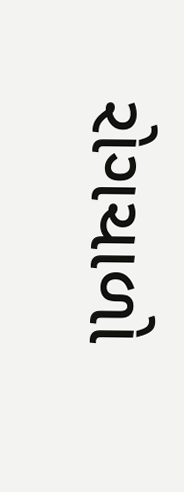રોગચાળો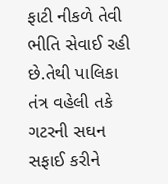ફાટી નીકળે તેવી ભીતિ સેવાઈ રહી છે.તેથી પાલિકા તંત્ર વહેલી તકે ગટરની સઘન સફાઈ કરીને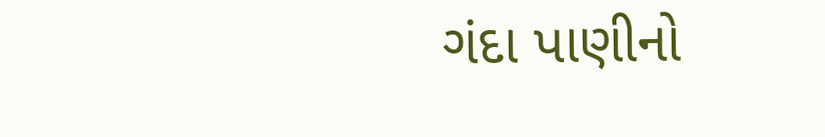ગંદા પાણીનો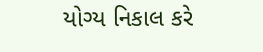યોગ્ય નિકાલ કરે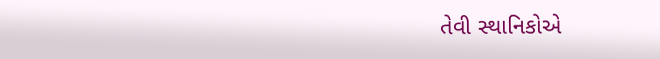તેવી સ્થાનિકોએ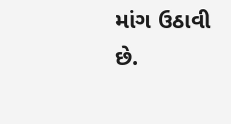માંગ ઉઠાવી છે.